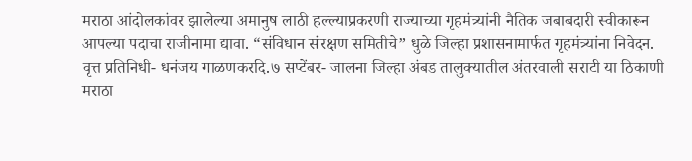मराठा आंदोलकांवर झालेल्या अमानुष लाठी हल्ल्याप्रकरणी राज्याच्या गृहमंत्र्यांनी नैतिक जबाबदारी स्वीकारून आपल्या पदाचा राजीनामा द्यावा. “संविधान संरक्षण समितीचे” धुळे जिल्हा प्रशासनामार्फत गृहमंत्र्यांना निवेदन.
वृत्त प्रतिनिधी- धनंजय गाळणकरदि.७ सप्टेंबर- जालना जिल्हा अंबड तालुक्यातील अंतरवाली सराटी या ठिकाणी मराठा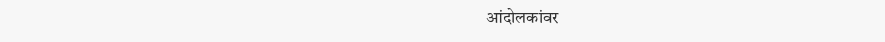आंदोलकांवर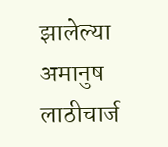झालेल्या अमानुष लाठीचार्ज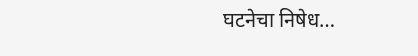घटनेचा निषेध…